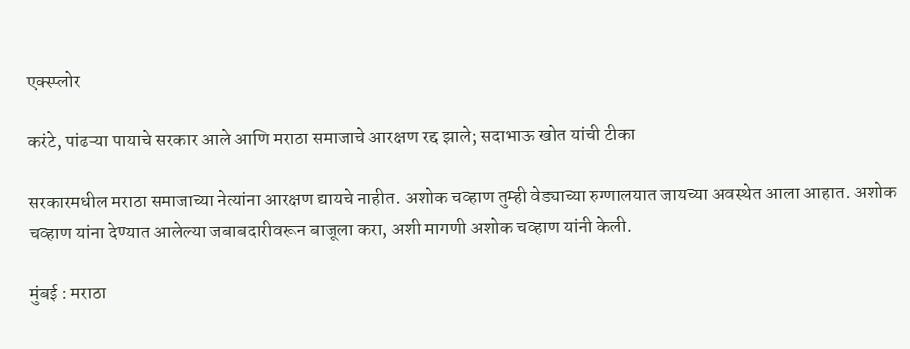एक्स्प्लोर

करंटे, पांढऱ्या पायाचे सरकार आले आणि मराठा समाजाचे आरक्षण रद्द झाले; सदाभाऊ खोत यांची टीका

सरकारमधील मराठा समाजाच्या नेत्यांना आरक्षण द्यायचे नाहीत. अशोक चव्हाण तुम्ही वेड्याच्या रुग्णालयात जायच्या अवस्थेत आला आहात. अशोक चव्हाण यांना देण्यात आलेल्या जबाबदारीवरून बाजूला करा, अशी मागणी अशोक चव्हाण यांनी केली.

मुंबई : मराठा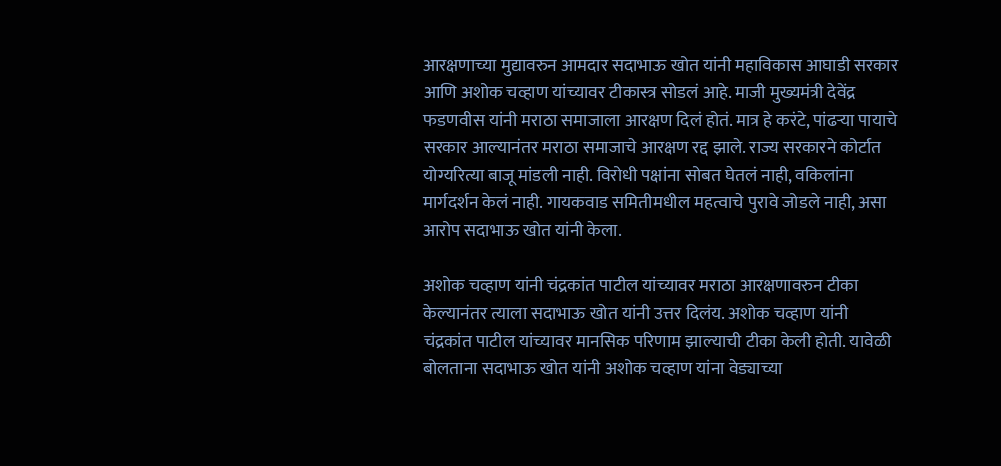आरक्षणाच्या मुद्यावरुन आमदार सदाभाऊ खोत यांनी महाविकास आघाडी सरकार आणि अशोक चव्हाण यांच्यावर टीकास्त्र सोडलं आहे. माजी मुख्यमंत्री देवेंद्र फडणवीस यांनी मराठा समाजाला आरक्षण दिलं होतं. मात्र हे करंटे, पांढऱ्या पायाचे सरकार आल्यानंतर मराठा समाजाचे आरक्षण रद्द झाले. राज्य सरकारने कोर्टात योग्यरित्या बाजू मांडली नाही. विरोधी पक्षांना सोबत घेतलं नाही, वकिलांना मार्गदर्शन केलं नाही. गायकवाड समितीमधील महत्वाचे पुरावे जोडले नाही, असा आरोप सदाभाऊ खोत यांनी केला.

अशोक चव्हाण यांनी चंद्रकांत पाटील यांच्यावर मराठा आरक्षणावरुन टीका केल्यानंतर त्याला सदाभाऊ खोत यांनी उत्तर दिलंय. अशोक चव्हाण यांनी चंद्रकांत पाटील यांच्यावर मानसिक परिणाम झाल्याची टीका केली होती. यावेळी बोलताना सदाभाऊ खोत यांनी अशोक चव्हाण यांना वेड्याच्या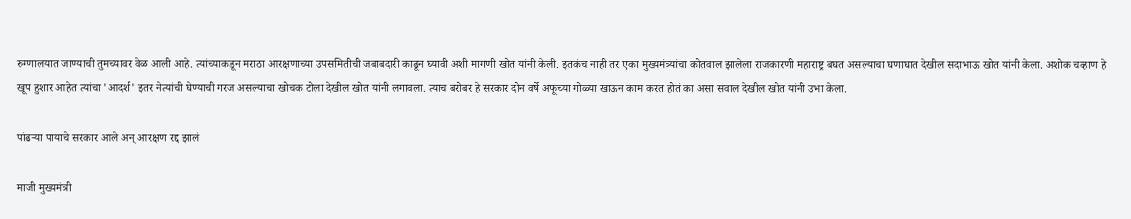रुग्णालयात जाण्याची तुमच्यावर वेळ आली आहे. त्यांच्याकडून मराठा आरक्षणाच्या उपसमितीची जबाबदारी काढून घ्यावी अशी मागणी खोत यांनी केली. इतकंच नाही तर एका मुख्यमंत्र्यांचा कोतवाल झालेला राजकारणी महाराष्ट्र बघत असल्याचा घणाघात देखील सदाभाऊ खोत यांनी केला. अशोक चव्हाण हे खूप हुशार आहेत त्यांचा 'आदर्श' इतर नेत्यांची घेण्याची गरज असल्याचा खोचक टोला देखील खोत यांनी लगावला. त्याच बरोबर हे सरकार दोन वर्षे अफूच्या गोळ्या खाऊन काम करत होतं का असा सवाल देखील खोत यांनी उभा केला.

पांढऱ्या पायाचे सरकार आले अन् आरक्षण रद्द झालं

माजी मुख्यमंत्री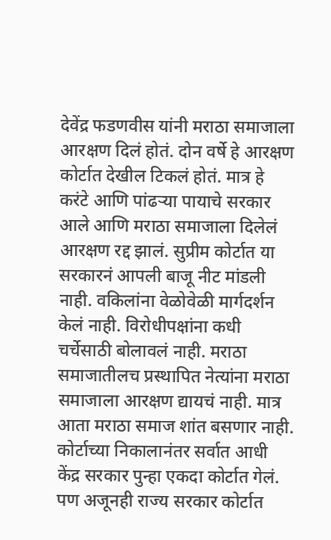देवेंद्र फडणवीस यांनी मराठा समाजाला आरक्षण दिलं होतं. दोन वर्षे हे आरक्षण कोर्टात देखील टिकलं होतं. मात्र हे करंटे आणि पांढऱ्या पायाचे सरकार आले आणि मराठा समाजाला दिलेलं आरक्षण रद्द झालं. सुप्रीम कोर्टात या सरकारनं आपली बाजू नीट मांडली नाही. वकिलांना वेळोवेळी मार्गदर्शन केलं नाही. विरोधीपक्षांना कधी चर्चेसाठी बोलावलं नाही. मराठा समाजातीलच प्रस्थापित नेत्यांना मराठा समाजाला आरक्षण द्यायचं नाही. मात्र आता मराठा समाज शांत बसणार नाही. कोर्टाच्या निकालानंतर सर्वात आधी केंद्र सरकार पुन्हा एकदा कोर्टात गेलं. पण अजूनही राज्य सरकार कोर्टात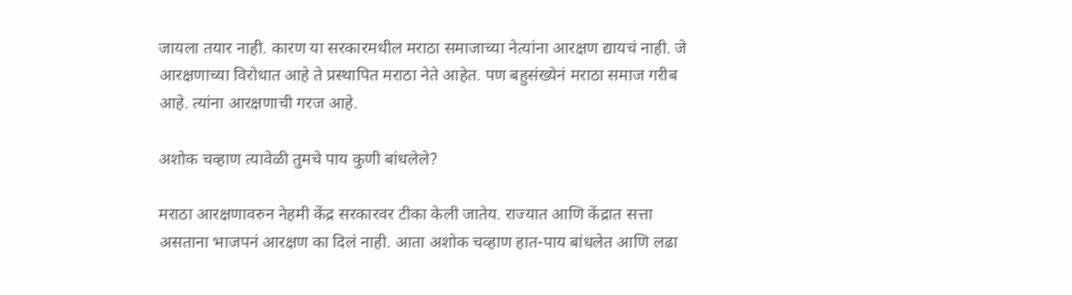जायला तयार नाही. कारण या सरकारमधील मराठा समाजाच्या नेत्यांना आरक्षण द्यायचं नाही. जे आरक्षणाच्या विरोधात आहे ते प्रस्थापित मराठा नेते आहेत. पण बहुसंख्येनं मराठा समाज गरीब आहे. त्यांना आरक्षणाची गरज आहे.

अशोक चव्हाण त्यावेळी तुमचे पाय कुणी बांधलेले?

मराठा आरक्षणावरुन नेहमी केंद्र सरकारवर टीका केली जातेय. राज्यात आणि केंद्रात सत्ता असताना भाजपनं आरक्षण का दिलं नाही. आता अशोक चव्हाण हात-पाय बांधलेत आणि लढा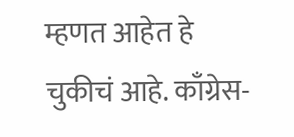म्हणत आहेत हे चुकीचं आहे. काँग्रेस-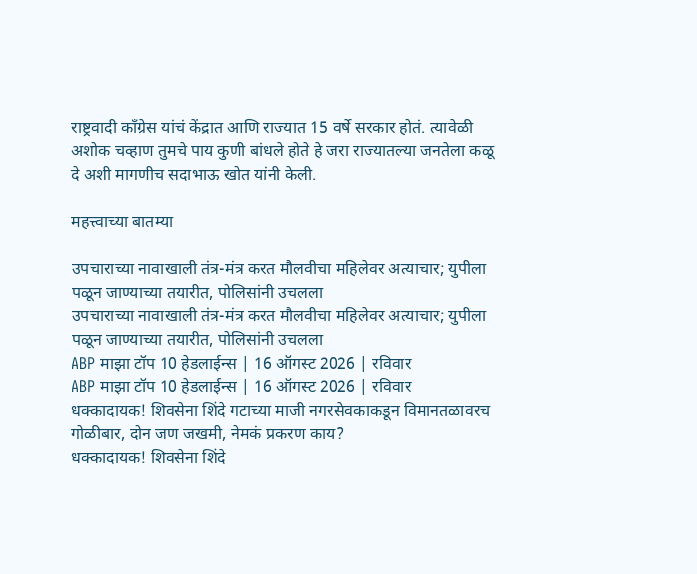राष्ट्रवादी काँग्रेस यांचं केंद्रात आणि राज्यात 15 वर्षे सरकार होतं. त्यावेळी अशोक चव्हाण तुमचे पाय कुणी बांधले होते हे जरा राज्यातल्या जनतेला कळू दे अशी मागणीच सदाभाऊ खोत यांनी केली.

महत्त्वाच्या बातम्या

उपचाराच्या नावाखाली तंत्र-मंत्र करत मौलवीचा महिलेवर अत्याचार; युपीला पळून जाण्याच्या तयारीत, पोलिसांनी उचलला
उपचाराच्या नावाखाली तंत्र-मंत्र करत मौलवीचा महिलेवर अत्याचार; युपीला पळून जाण्याच्या तयारीत, पोलिसांनी उचलला
ABP माझा टॉप 10 हेडलाईन्स | 16 ऑगस्ट 2026 | रविवार
ABP माझा टॉप 10 हेडलाईन्स | 16 ऑगस्ट 2026 | रविवार
धक्कादायक! शिवसेना शिंदे गटाच्या माजी नगरसेवकाकडून विमानतळावरच गोळीबार, दोन जण जखमी, नेमकं प्रकरण काय?
धक्कादायक! शिवसेना शिंदे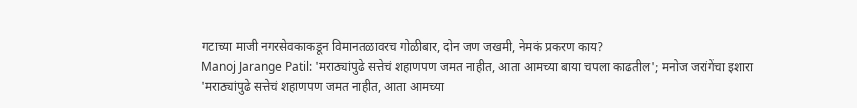गटाच्या माजी नगरसेवकाकडून विमानतळावरच गोळीबार, दोन जण जखमी, नेमकं प्रकरण काय?
Manoj Jarange Patil: 'मराठ्यांपुढे सत्तेचं शहाणपण जमत नाहीत, आता आमच्या बाया चपला काढतील'; मनोज जरांगेंचा इशारा
'मराठ्यांपुढे सत्तेचं शहाणपण जमत नाहीत, आता आमच्या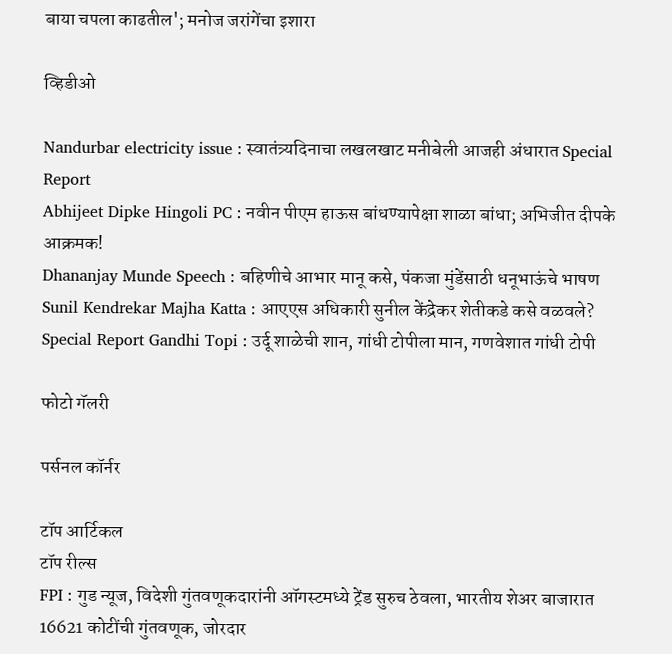बाया चपला काढतील'; मनोज जरांगेंचा इशारा

व्हिडीओ

Nandurbar electricity issue : स्वातंत्र्यदिनाचा लखलखाट मनीबेली आजही अंधारात Special Report
Abhijeet Dipke Hingoli PC : नवीन पीएम हाऊस बांधण्यापेक्षा शाळा बांधा; अभिजीत दीपके आक्रमक!
Dhananjay Munde Speech : बहिणीचे आभार मानू कसे, पंकजा मुंडेंसाठी धनूभाऊंचे भाषण
Sunil Kendrekar Majha Katta : आएएस अधिकारी सुनील केंद्रेकर शेतीकडे कसे वळवले?
Special Report Gandhi Topi : उर्दू शाळेची शान, गांधी टोपीला मान, गणवेशात गांधी टोपी

फोटो गॅलरी

पर्सनल कॉर्नर

टॉप आर्टिकल
टॉप रील्स
FPI : गुड न्यूज, विदेशी गुंतवणूकदारांनी ऑगस्टमध्ये ट्रेंड सुरुच ठेवला, भारतीय शेअर बाजारात 16621 कोटींची गुंतवणूक, जोरदार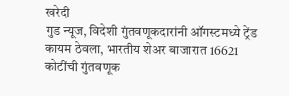खरेदी
गुड न्यूज, विदेशी गुंतवणूकदारांनी ऑगस्टमध्ये ट्रेंड कायम ठेवला, भारतीय शेअर बाजारात 16621 कोटींची गुंतवणूक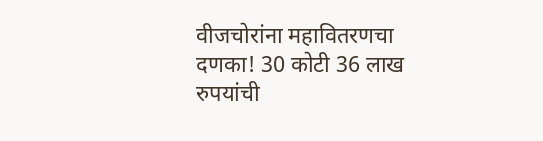वीजचोरांना महावितरणचा दणका! 30 कोटी 36 लाख रुपयांची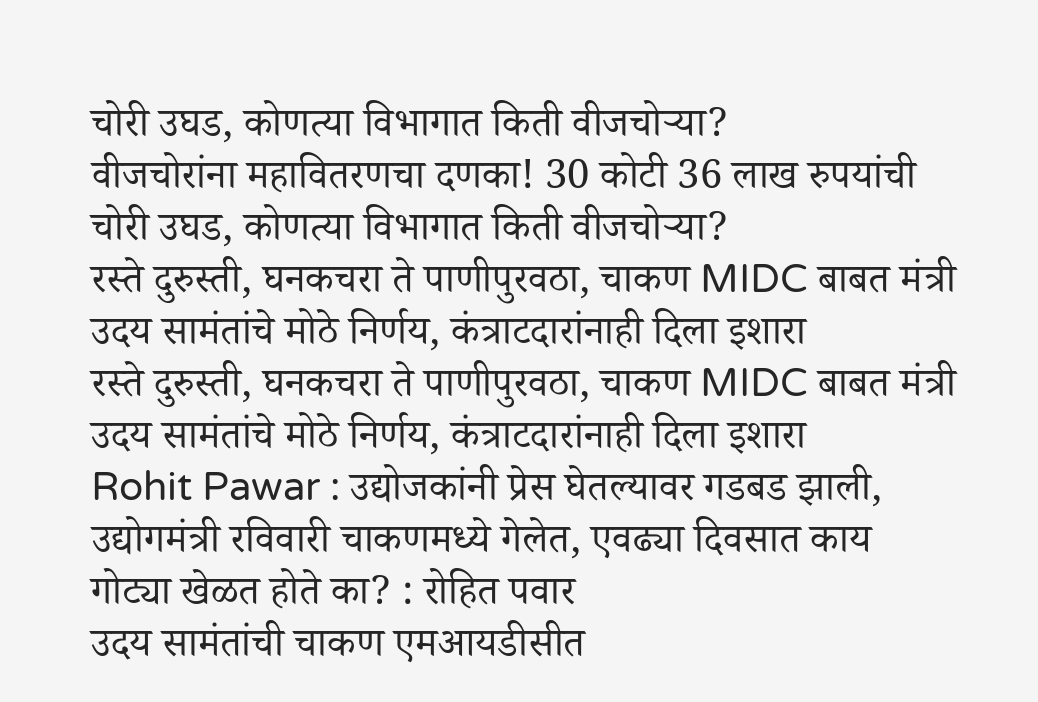चोरी उघड, कोणत्या विभागात किती वीजचोऱ्या?
वीजचोरांना महावितरणचा दणका! 30 कोटी 36 लाख रुपयांची चोरी उघड, कोणत्या विभागात किती वीजचोऱ्या?
रस्ते दुरुस्ती, घनकचरा ते पाणीपुरवठा, चाकण MIDC बाबत मंत्री उदय सामंतांचे मोठे निर्णय, कंत्राटदारांनाही दिला इशारा
रस्ते दुरुस्ती, घनकचरा ते पाणीपुरवठा, चाकण MIDC बाबत मंत्री उदय सामंतांचे मोठे निर्णय, कंत्राटदारांनाही दिला इशारा
Rohit Pawar : उद्योजकांनी प्रेस घेतल्यावर गडबड झाली, उद्योगमंत्री रविवारी चाकणमध्ये गेलेत, एवढ्या दिवसात काय गोट्या खेळत होते का? : रोहित पवार
उदय सामंतांची चाकण एमआयडीसीत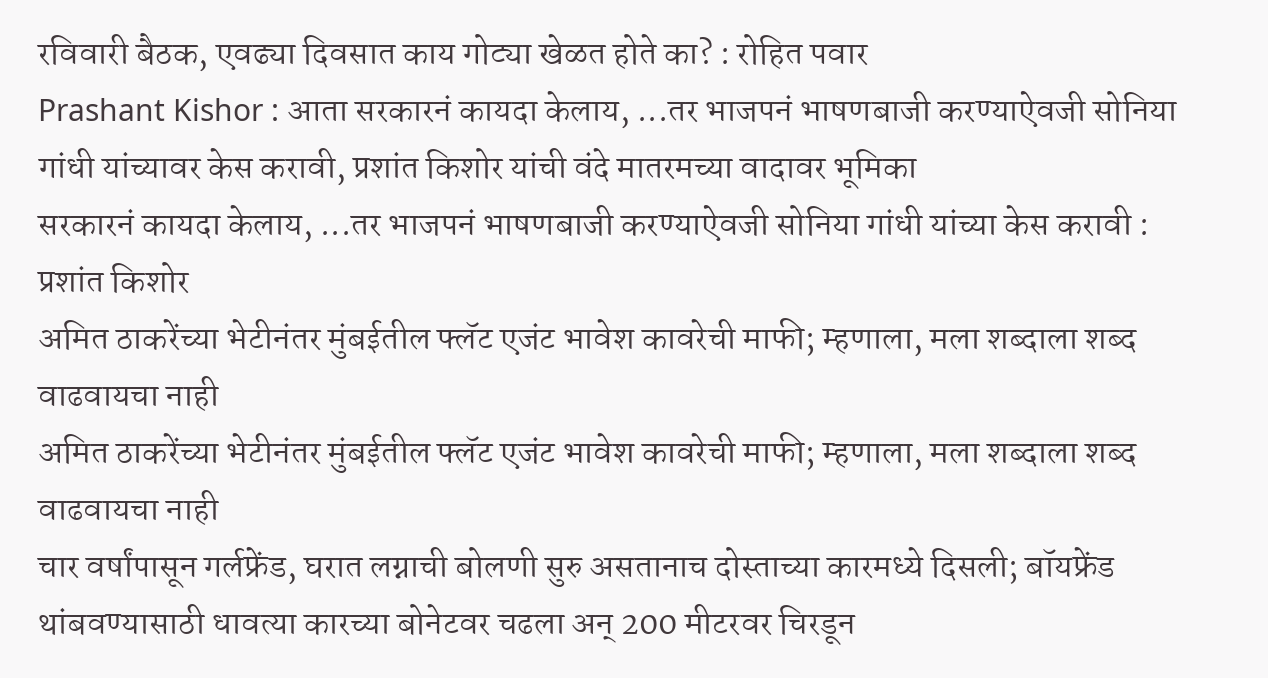रविवारी बैठक, एवढ्या दिवसात काय गोट्या खेळत होते का? : रोहित पवार
Prashant Kishor : आता सरकारनं कायदा केलाय, ...तर भाजपनं भाषणबाजी करण्याऐवजी सोनिया गांधी यांच्यावर केस करावी, प्रशांत किशोर यांची वंदे मातरमच्या वादावर भूमिका
सरकारनं कायदा केलाय, ...तर भाजपनं भाषणबाजी करण्याऐवजी सोनिया गांधी यांच्या केस करावी : प्रशांत किशोर
अमित ठाकरेंच्या भेटीनंतर मुंबईतील फ्लॅट एजंट भावेश कावरेची माफी; म्हणाला, मला शब्दाला शब्द वाढवायचा नाही
अमित ठाकरेंच्या भेटीनंतर मुंबईतील फ्लॅट एजंट भावेश कावरेची माफी; म्हणाला, मला शब्दाला शब्द वाढवायचा नाही
चार वर्षांपासून गर्लफ्रेंड, घरात लग्नाची बोलणी सुरु असतानाच दोस्ताच्या कारमध्ये दिसली; बॉयफ्रेंड थांबवण्यासाठी धावत्या कारच्या बोनेटवर चढला अन् 200 मीटरवर चिरडून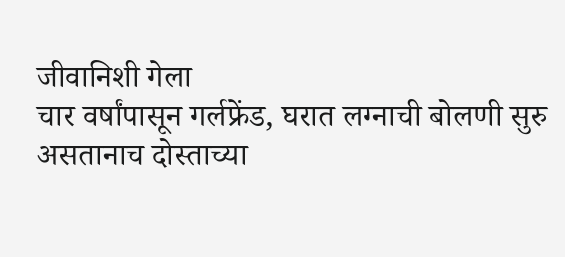जीवानिशी गेला
चार वर्षांपासून गर्लफ्रेंड, घरात लग्नाची बोलणी सुरु असतानाच दोस्ताच्या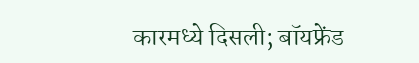कारमध्ये दिसली; बॉयफ्रेंड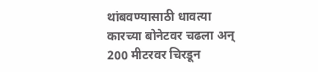थांबवण्यासाठी धावत्या कारच्या बोनेटवर चढला अन् 200 मीटरवर चिरडून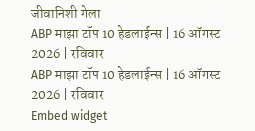जीवानिशी गेला
ABP माझा टॉप 10 हेडलाईन्स | 16 ऑगस्ट 2026 | रविवार
ABP माझा टॉप 10 हेडलाईन्स | 16 ऑगस्ट 2026 | रविवार
Embed widget